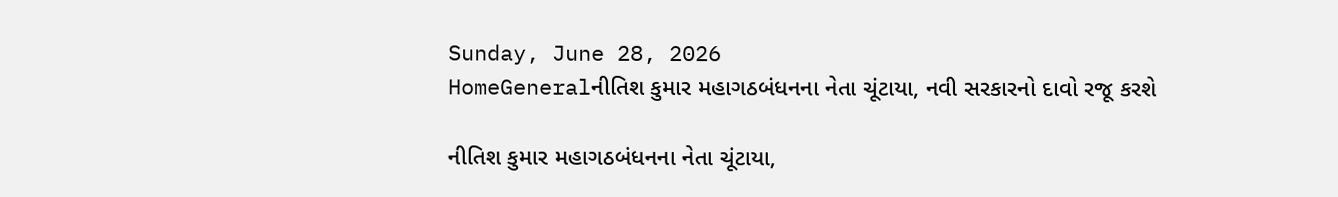Sunday, June 28, 2026
HomeGeneralનીતિશ કુમાર મહાગઠબંધનના નેતા ચૂંટાયા, નવી સરકારનો દાવો રજૂ કરશે

નીતિશ કુમાર મહાગઠબંધનના નેતા ચૂંટાયા,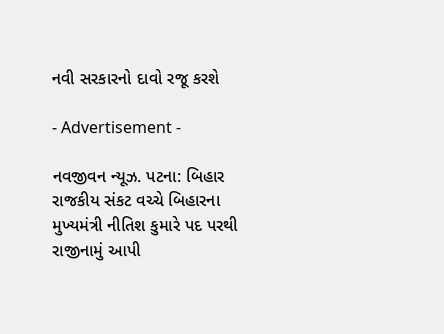નવી સરકારનો દાવો રજૂ કરશે

- Advertisement -

નવજીવન ન્યૂઝ. પટના: બિહાર રાજકીય સંકટ વચ્ચે બિહારના મુખ્યમંત્રી નીતિશ કુમારે પદ પરથી રાજીનામું આપી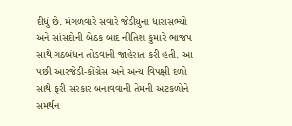દીધું છે. મંગળવારે સવારે જેડીયુના ધારાસભ્યો અને સાંસદોની બેઠક બાદ નીતિશ કુમારે ભાજપ સાથે ગઠબંધન તોડવાની જાહેરાત કરી હતી. આ પછી આરજેડી-કોંગ્રેસ અને અન્ય વિપક્ષી દળો સાથે ફરી સરકાર બનાવવાની તેમની અટકળોને સમર્થન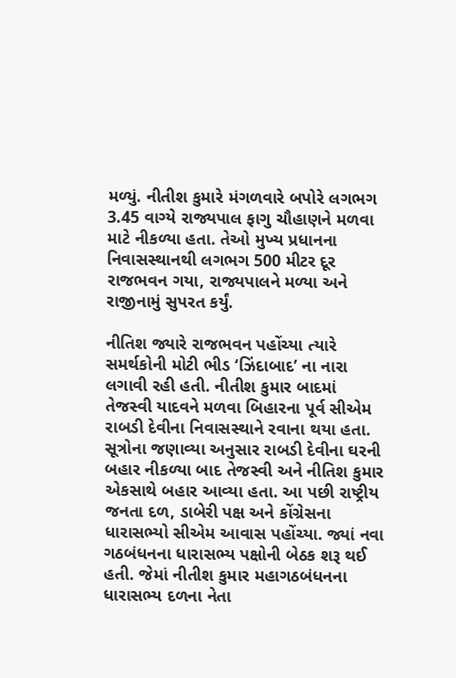મળ્યું. નીતીશ કુમારે મંગળવારે બપોરે લગભગ 3.45 વાગ્યે રાજ્યપાલ ફાગુ ચૌહાણને મળવા માટે નીકળ્યા હતા. તેઓ મુખ્ય પ્રધાનના નિવાસસ્થાનથી લગભગ 500 મીટર દૂર રાજભવન ગયા, રાજ્યપાલને મળ્યા અને રાજીનામું સુપરત કર્યું.

નીતિશ જ્યારે રાજભવન પહોંચ્યા ત્યારે સમર્થકોની મોટી ભીડ ‘ઝિંદાબાદ’ ના નારા લગાવી રહી હતી. નીતીશ કુમાર બાદમાં તેજસ્વી યાદવને મળવા બિહારના પૂર્વ સીએમ રાબડી દેવીના નિવાસસ્થાને રવાના થયા હતા. સૂત્રોના જણાવ્યા અનુસાર રાબડી દેવીના ઘરની બહાર નીકળ્યા બાદ તેજસ્વી અને નીતિશ કુમાર એકસાથે બહાર આવ્યા હતા. આ પછી રાષ્ટ્રીય જનતા દળ, ડાબેરી પક્ષ અને કોંગ્રેસના ધારાસભ્યો સીએમ આવાસ પહોંચ્યા. જ્યાં નવા ગઠબંધનના ધારાસભ્ય પક્ષોની બેઠક શરૂ થઈ હતી. જેમાં નીતીશ કુમાર મહાગઠબંધનના ધારાસભ્ય દળના નેતા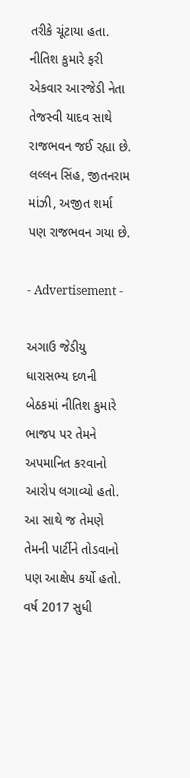તરીકે ચૂંટાયા હતા. નીતિશ કુમારે ફરી એકવાર આરજેડી નેતા તેજસ્વી યાદવ સાથે રાજભવન જઈ રહ્યા છે. લલ્લન સિંહ, જીતનરામ માંઝી, અજીત શર્મા પણ રાજભવન ગયા છે.

- Advertisement -

અગાઉ જેડીયુ ધારાસભ્ય દળની બેઠકમાં નીતિશ કુમારે ભાજપ પર તેમને અપમાનિત કરવાનો આરોપ લગાવ્યો હતો. આ સાથે જ તેમણે તેમની પાર્ટીને તોડવાનો પણ આક્ષેપ કર્યો હતો. વર્ષ 2017 સુધી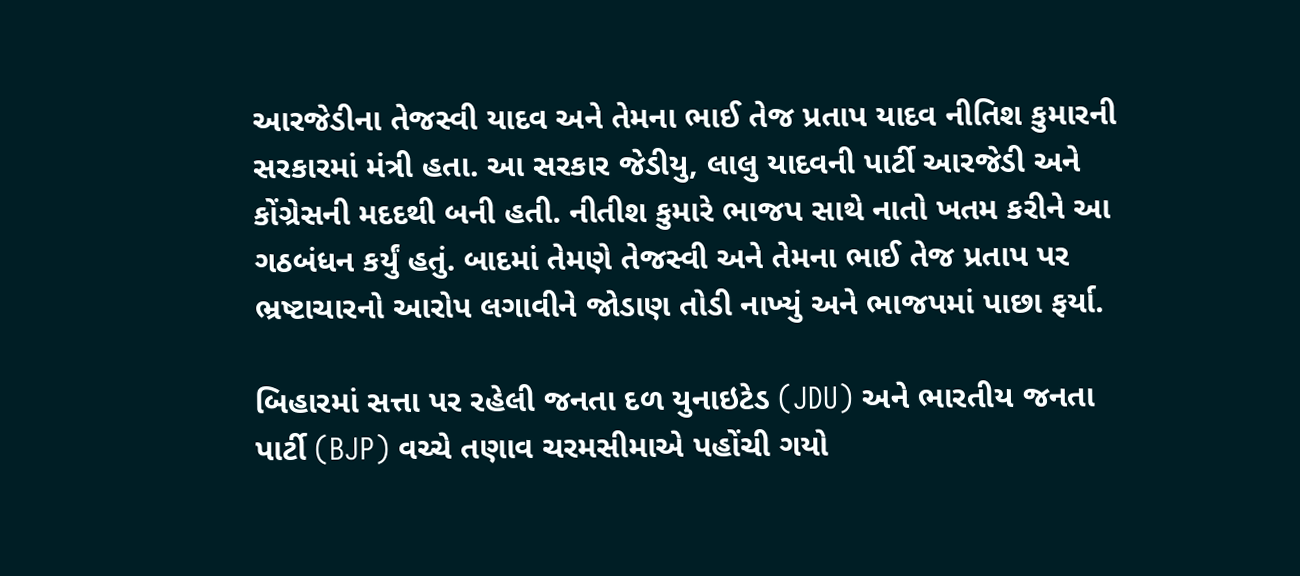આરજેડીના તેજસ્વી યાદવ અને તેમના ભાઈ તેજ પ્રતાપ યાદવ નીતિશ કુમારની સરકારમાં મંત્રી હતા. આ સરકાર જેડીયુ, લાલુ યાદવની પાર્ટી આરજેડી અને કોંગ્રેસની મદદથી બની હતી. નીતીશ કુમારે ભાજપ સાથે નાતો ખતમ કરીને આ ગઠબંધન કર્યું હતું. બાદમાં તેમણે તેજસ્વી અને તેમના ભાઈ તેજ પ્રતાપ પર ભ્રષ્ટાચારનો આરોપ લગાવીને જોડાણ તોડી નાખ્યું અને ભાજપમાં પાછા ફર્યા.

બિહારમાં સત્તા પર રહેલી જનતા દળ યુનાઇટેડ (JDU) અને ભારતીય જનતા પાર્ટી (BJP) વચ્ચે તણાવ ચરમસીમાએ પહોંચી ગયો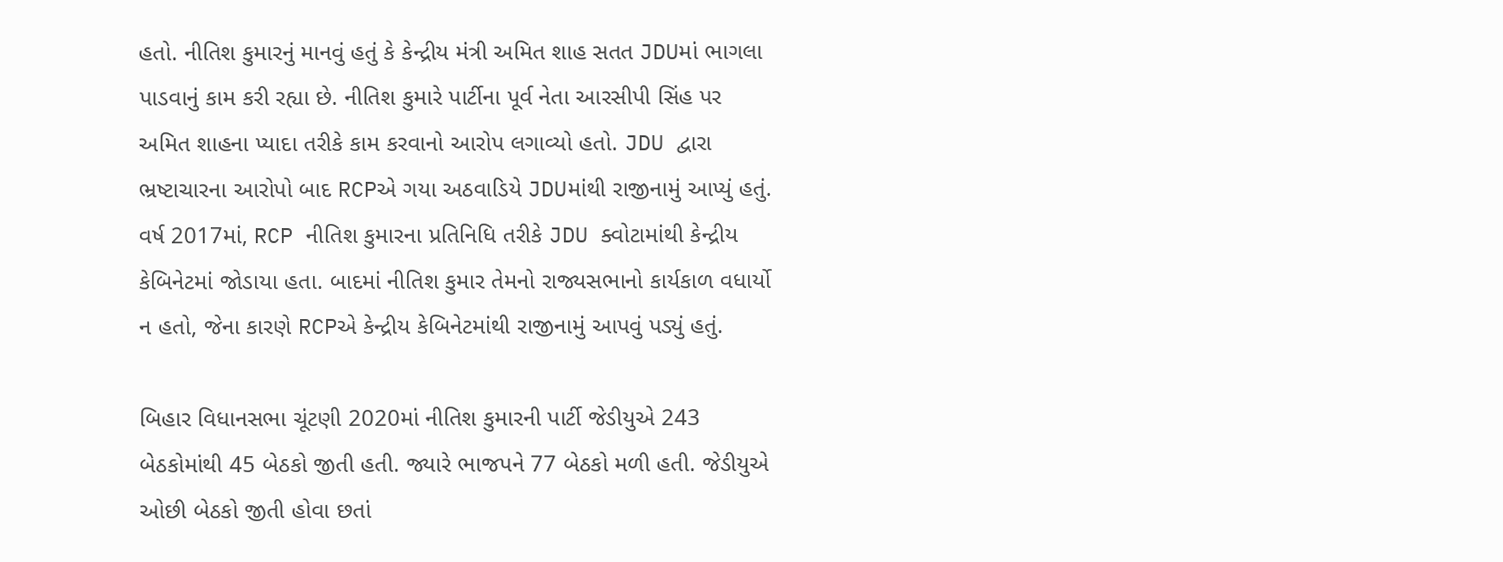હતો. નીતિશ કુમારનું માનવું હતું કે કેન્દ્રીય મંત્રી અમિત શાહ સતત JDUમાં ભાગલા પાડવાનું કામ કરી રહ્યા છે. નીતિશ કુમારે પાર્ટીના પૂર્વ નેતા આરસીપી સિંહ પર અમિત શાહના પ્યાદા તરીકે કામ કરવાનો આરોપ લગાવ્યો હતો. JDU દ્વારા ભ્રષ્ટાચારના આરોપો બાદ RCPએ ગયા અઠવાડિયે JDUમાંથી રાજીનામું આપ્યું હતું. વર્ષ 2017માં, RCP નીતિશ કુમારના પ્રતિનિધિ તરીકે JDU ક્વોટામાંથી કેન્દ્રીય કેબિનેટમાં જોડાયા હતા. બાદમાં નીતિશ કુમાર તેમનો રાજ્યસભાનો કાર્યકાળ વધાર્યો ન હતો, જેના કારણે RCPએ કેન્દ્રીય કેબિનેટમાંથી રાજીનામું આપવું પડ્યું હતું.

બિહાર વિધાનસભા ચૂંટણી 2020માં નીતિશ કુમારની પાર્ટી જેડીયુએ 243 બેઠકોમાંથી 45 બેઠકો જીતી હતી. જ્યારે ભાજપને 77 બેઠકો મળી હતી. જેડીયુએ ઓછી બેઠકો જીતી હોવા છતાં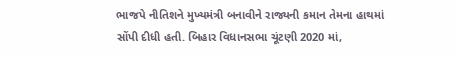ભાજપે નીતિશને મુખ્યમંત્રી બનાવીને રાજ્યની કમાન તેમના હાથમાં સોંપી દીધી હતી. બિહાર વિધાનસભા ચૂંટણી 2020 માં,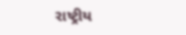રાષ્ટ્રીય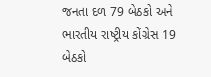જનતા દળ 79 બેઠકો અને ભારતીય રાષ્ટ્રીય કોંગ્રેસ 19 બેઠકો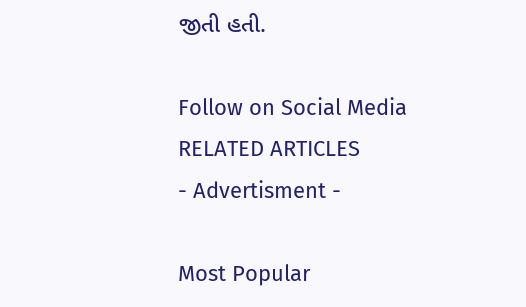જીતી હતી.

Follow on Social Media
RELATED ARTICLES
- Advertisment -

Most Popular